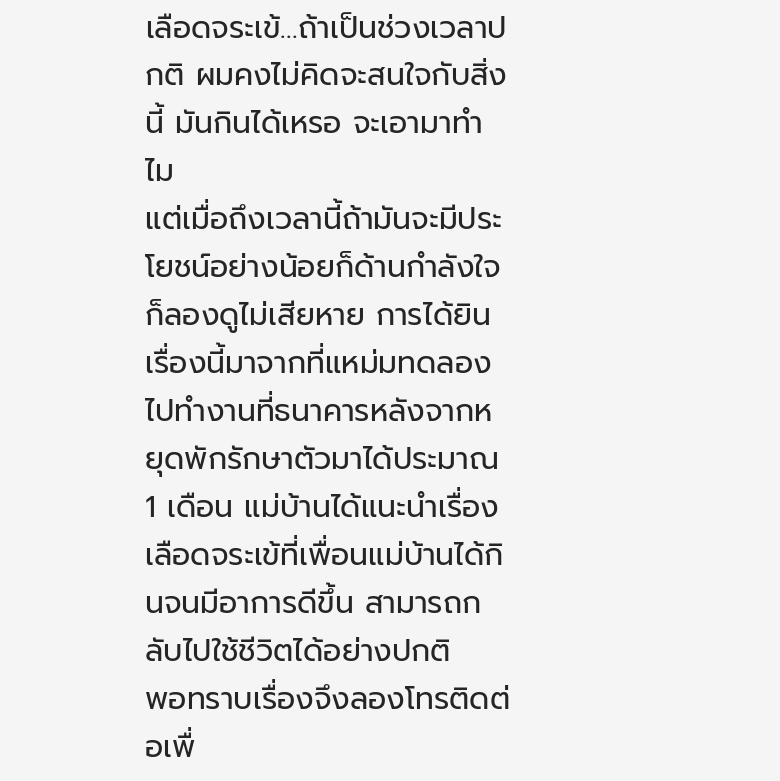เลือดจระเข้…ถ้าเป็นช่วงเวลาปกติ ผมคงไม่คิดจะสนใจกับสิ่งนี้ มันกินได้เหรอ จะเอามาทำไม
แต่เมื่อถึงเวลานี้ถ้ามันจะมีประโยชน์อย่างน้อยก็ด้านกำลังใจก็ลองดูไม่เสียหาย การได้ยินเรื่องนี้มาจากที่แหม่มทดลองไปทำงานที่ธนาคารหลังจากหยุดพักรักษาตัวมาได้ประมาณ 1 เดือน แม่บ้านได้แนะนำเรื่องเลือดจระเข้ที่เพื่อนแม่บ้านได้กินจนมีอาการดีขึ้น สามารถกลับไปใช้ชีวิตได้อย่างปกติ
พอทราบเรื่องจึงลองโทรติดต่อเพื่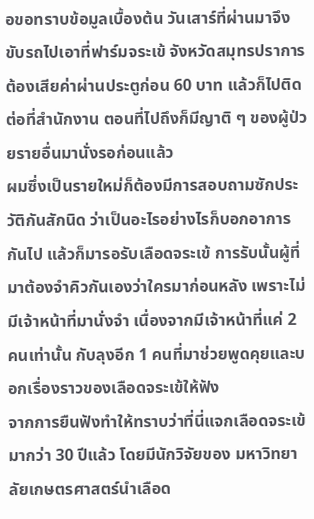อขอทราบข้อมูลเบื้องต้น วันเสาร์ที่ผ่านมาจึงขับรถไปเอาที่ฟาร์มจระเข้ จังหวัดสมุทรปราการ ต้องเสียค่าผ่านประตูก่อน 60 บาท แล้วก็ไปติดต่อที่สำนักงาน ตอนที่ไปถึงก็มีญาติ ๆ ของผู้ป่วยรายอื่นมานั่งรอก่อนแล้ว
ผมซึ่งเป็นรายใหม่ก็ต้องมีการสอบถามซักประวัติกันสักนิด ว่าเป็นอะไรอย่างไรก็บอกอาการกันไป แล้วก็มารอรับเลือดจระเข้ การรับนั้นผู้ที่มาต้องจำคิวกันเองว่าใครมาก่อนหลัง เพราะไม่มีเจ้าหน้าที่มานั่งจำ เนื่องจากมีเจ้าหน้าที่แค่ 2 คนเท่านั้น กับลุงอีก 1 คนที่มาช่วยพูดคุยและบอกเรื่องราวของเลือดจระเข้ให้ฟัง
จากการยืนฟังทำให้ทราบว่าที่นี่แจกเลือดจระเข้มากว่า 30 ปีแล้ว โดยมีนักวิจัยของ มหาวิทยาลัยเกษตรศาสตร์นำเลือด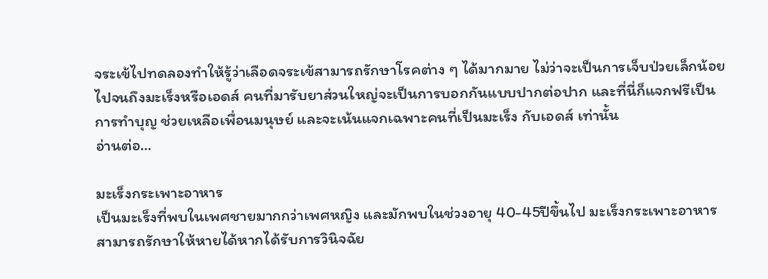จระเข้ไปทดลองทำให้รู้ว่าเลือดจระเข้สามารถรักษาโรคต่าง ๆ ได้มากมาย ไม่ว่าจะเป็นการเจ็บป่วยเล็กน้อยไปจนถึงมะเร็งหรือเอดส์ คนที่มารับยาส่วนใหญ่จะเป็นการบอกกันแบบปากต่อปาก และที่นี่ก็แจกฟรีเป็นการทำบุญ ช่วยเหลือเพื่อนมนุษย์ และจะเน้นแจกเฉพาะคนที่เป็นมะเร็ง กับเอดส์ เท่านั้น
อ่านต่อ…

มะเร็งกระเพาะอาหาร
เป็นมะเร็งที่พบในเพศชายมากกว่าเพศหญิง และมักพบในช่วงอายุ 40-45ปีขึ้นไป มะเร็งกระเพาะอาหาร สามารถรักษาให้หายได้หากได้รับการวินิจฉัย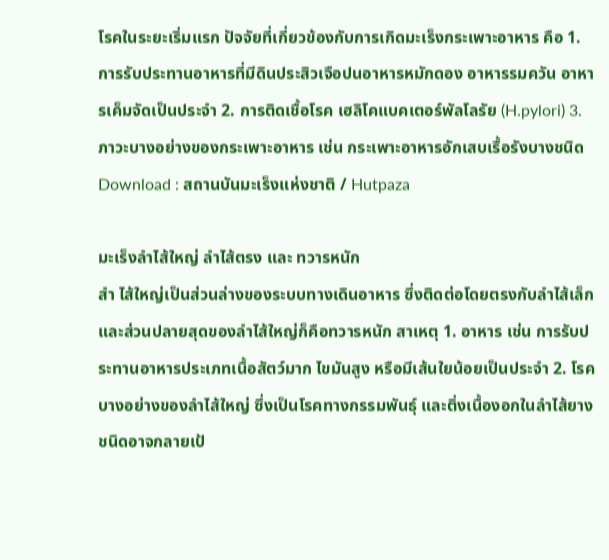โรคในระยะเริ่มแรก ปัจจัยที่เกี่ยวข้องกับการเกิดมะเร็งกระเพาะอาหาร คือ 1. การรับประทานอาหารที่มีดินประสิวเจือปนอาหารหมักดอง อาหารรมควัน อาหารเค็มจัดเป็นประจำ 2. การติดเชื้อโรค เฮลิโคแบคเตอร์พัลโลรัย (H.pylori) 3. ภาวะบางอย่างของกระเพาะอาหาร เช่น กระเพาะอาหารอักเสบเรื้อรังบางชนิด
Download : สถานบันมะเร็งแห่งชาติ / Hutpaza

มะเร็งลำไส้ใหญ่ ลำไส้ตรง และ ทวารหนัก
สำ ไส้ใหญ่เป็นส่วนล่างของระบบทางเดินอาหาร ซึ่งติดต่อโดยตรงกับลำไส้เล็ก และส่วนปลายสุดของลำไส้ใหญ่ก็คือทวารหนัก สาเหตุ 1. อาหาร เช่น การรับประทานอาหารประเภทเนื้อสัตว์มาก ไขมันสูง หรือมีเส้นใยน้อยเป็นประจำ 2. โรคบางอย่างของลำไส้ใหญ่ ซึ่งเป็นโรคทางกรรมพันธุ์ และติ่งเนื้องอกในลำไส้ยางชนิดอาจกลายเป้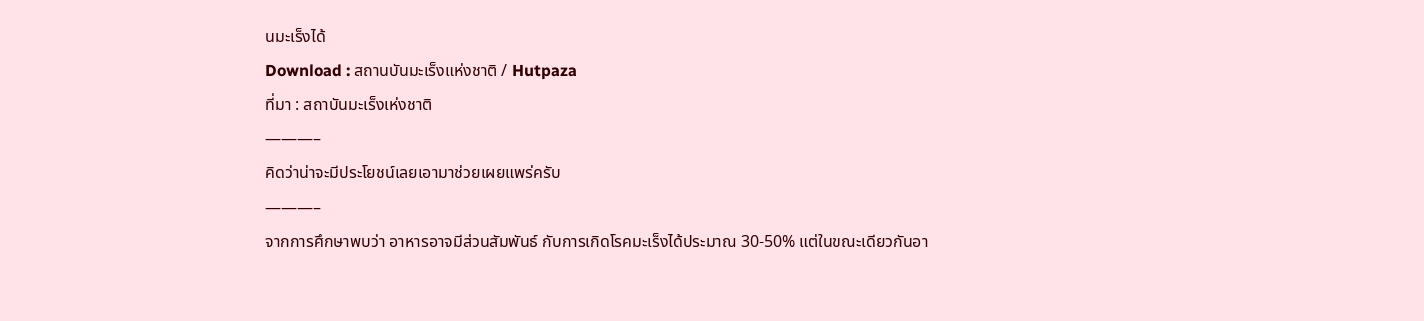นมะเร็งได้
Download : สถานบันมะเร็งแห่งชาติ / Hutpaza
ที่มา : สถาบันมะเร็งเห่งชาติ
———–
คิดว่าน่าจะมีประโยชน์เลยเอามาช่วยเผยแพร่ครับ
———–
จากการศึกษาพบว่า อาหารอาจมีส่วนสัมพันธ์ กับการเกิดโรคมะเร็งได้ประมาณ 30-50% แต่ในขณะเดียวกันอา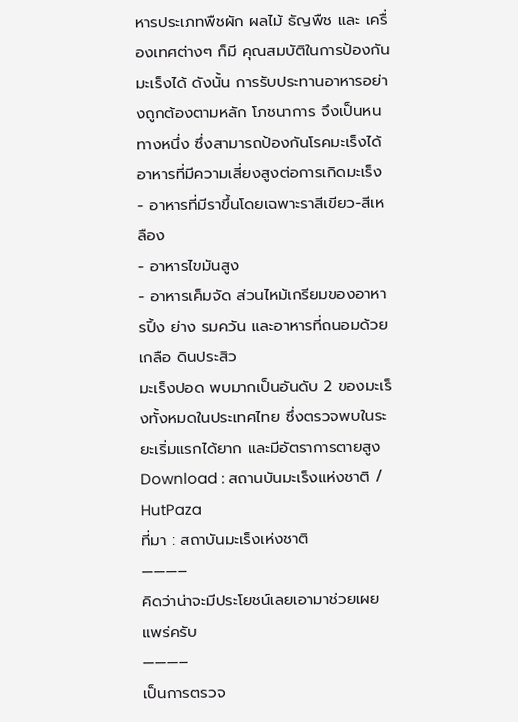หารประเภทพืชผัก ผลไม้ ธัญพืช และ เครื่องเทศต่างๆ ก็มี คุณสมบัติในการป้องกันมะเร็งได้ ดังนั้น การรับประทานอาหารอย่างถูกต้องตามหลัก โภชนาการ จึงเป็นหนทางหนึ่ง ซึ่งสามารถป้องกันโรคมะเร็งได้
อาหารที่มีความเสี่ยงสูงต่อการเกิดมะเร็ง
- อาหารที่มีราขึ้นโดยเฉพาะราสีเขียว-สีเหลือง
- อาหารไขมันสูง
- อาหารเค็มจัด ส่วนไหม้เกรียมของอาหารปิ้ง ย่าง รมควัน และอาหารที่ถนอมด้วยเกลือ ดินประสิว
มะเร็งปอด พบมากเป็นอันดับ 2 ของมะเร็งทั้งหมดในประเทศไทย ซึ่งตรวจพบในระยะเริ่มแรกได้ยาก และมีอัตราการตายสูง
Download : สถานบันมะเร็งแห่งชาติ / HutPaza
ที่มา : สถาบันมะเร็งเห่งชาติ
———–
คิดว่าน่าจะมีประโยชน์เลยเอามาช่วยเผยแพร่ครับ
———–
เป็นการตรวจ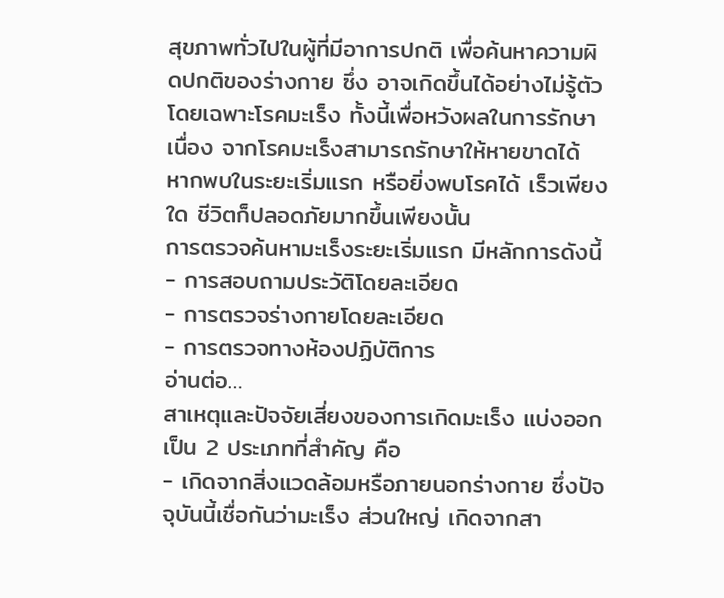สุขภาพทั่วไปในผู้ที่มีอาการปกติ เพื่อค้นหาความผิดปกติของร่างกาย ซึ่ง อาจเกิดขึ้นได้อย่างไม่รู้ตัว โดยเฉพาะโรคมะเร็ง ทั้งนี้เพื่อหวังผลในการรักษา เนื่อง จากโรคมะเร็งสามารถรักษาให้หายขาดได้ หากพบในระยะเริ่มแรก หรือยิ่งพบโรคได้ เร็วเพียงใด ชีวิตก็ปลอดภัยมากขึ้นเพียงนั้น
การตรวจค้นหามะเร็งระยะเริ่มแรก มีหลักการดังนี้
- การสอบถามประวัติโดยละเอียด
- การตรวจร่างกายโดยละเอียด
- การตรวจทางห้องปฏิบัติการ
อ่านต่อ…
สาเหตุและปัจจัยเสี่ยงของการเกิดมะเร็ง แบ่งออกเป็น 2 ประเภทที่สำคัญ คือ
- เกิดจากสิ่งแวดล้อมหรือภายนอกร่างกาย ซึ่งปัจจุบันนี้เชื่อกันว่ามะเร็ง ส่วนใหญ่ เกิดจากสา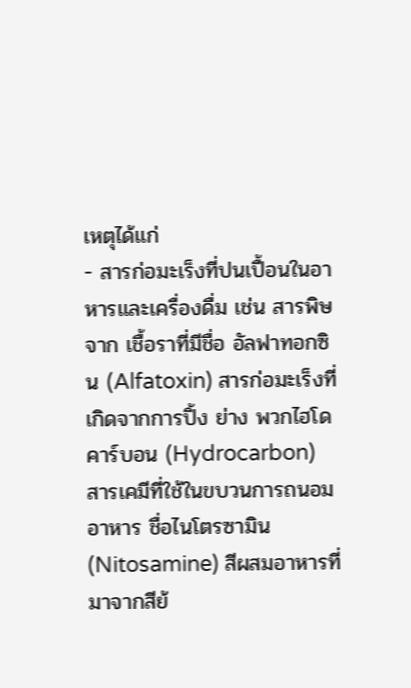เหตุได้แก่
- สารก่อมะเร็งที่ปนเปื้อนในอาหารและเครื่องดื่ม เช่น สารพิษจาก เชื้อราที่มีชื่อ อัลฟาทอกซิน (Alfatoxin) สารก่อมะเร็งที่เกิดจากการปิ้ง ย่าง พวกไฮโดคาร์บอน (Hydrocarbon) สารเคมีที่ใช้ในขบวนการถนอมอาหาร ชื่อไนโตรซามิน (Nitosamine) สีผสมอาหารที่มาจากสีย้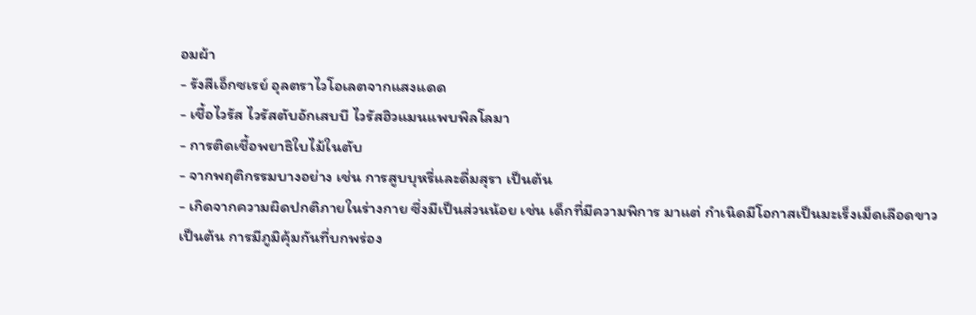อมผ้า
- รังสีเอ็กซเรย์ อุลตราไวโอเลตจากแสงแดด
- เชื้อไวรัส ไวรัสตับอักเสบบี ไวรัสฮิวแมนแพบพิลโลมา
- การติดเชื้อพยาธิใบไม้ในตับ
- จากพฤติกรรมบางอย่าง เช่น การสูบบุหรี่และดื่มสุรา เป็นต้น
- เกิดจากความผิดปกติภายในร่างกาย ซึ่งมีเป็นส่วนน้อย เช่น เด็กที่มีความพิการ มาแต่ กำเนิดมีโอกาสเป็นมะเร็งเม็ดเลือดขาว เป็นต้น การมีภูมิคุ้มกันที่บกพร่อง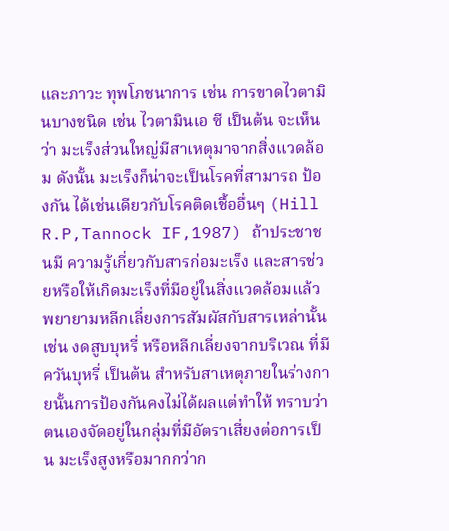และภาวะ ทุพโภชนาการ เช่น การขาดไวตามินบางชนิด เช่น ไวตามินเอ ซี เป็นต้น จะเห็นว่า มะเร็งส่วนใหญ่มีสาเหตุมาจากสิ่งแวดล้อม ดังนั้น มะเร็งก็น่าจะเป็นโรคที่สามารถ ป้องกัน ได้เช่นเดียวกับโรคติดเชื้ออื่นๆ (Hill R.P,Tannock IF,1987) ถ้าประชาชนมี ความรู้เกี่ยวกับสารก่อมะเร็ง และสารช่วยหรือให้เกิดมะเร็งที่มีอยู่ในสิ่งแวดล้อมแล้ว พยายามหลีกเลี่ยงการสัมผัสกับสารเหล่านั้น เช่น งดสูบบุหรี่ หรือหลีกเลี่ยงจากบริเวณ ที่มีควันบุหรี่ เป็นต้น สำหรับสาเหตุภายในร่างกายนั้นการป้องกันคงไม่ได้ผลแต่ทำให้ ทราบว่า ตนเองจัดอยู่ในกลุ่มที่มีอัตราเสี่ยงต่อการเป็น มะเร็งสูงหรือมากกว่าก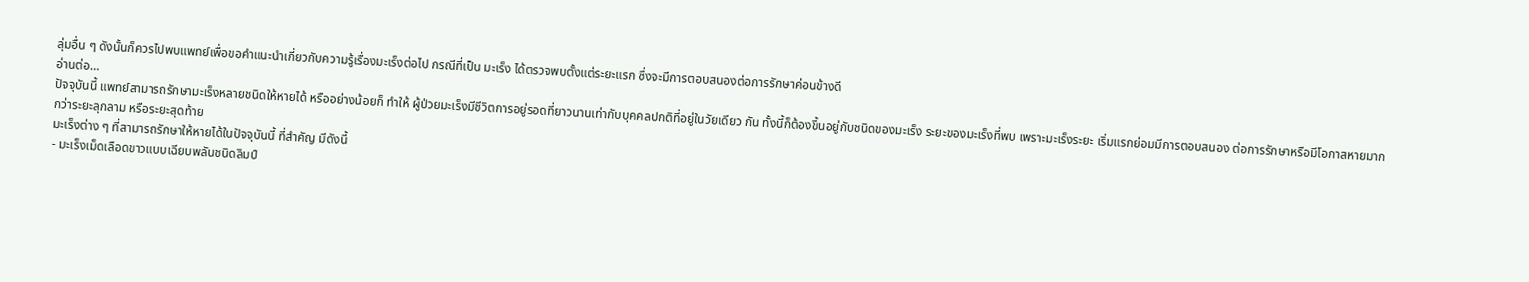ลุ่มอื่น ๆ ดังนั้นก็ควรไปพบแพทย์เพื่อขอคำแนะนำเกี่ยวกับความรู้เรื่องมะเร็งต่อไป กรณีที่เป็น มะเร็ง ได้ตรวจพบตั้งแต่ระยะแรก ซึ่งจะมีการตอบสนองต่อการรักษาค่อนข้างดี
อ่านต่อ…
ปัจจุบันนี้ แพทย์สามารถรักษามะเร็งหลายชนิดให้หายได้ หรืออย่างน้อยก็ ทำให้ ผู้ป่วยมะเร็งมีชีวิตการอยู่รอดที่ยาวนานเท่ากับบุคคลปกติที่อยู่ในวัยเดียว กัน ทั้งนี้ก็ต้องขึ้นอยู่กับชนิดของมะเร็ง ระยะของมะเร็งที่พบ เพราะมะเร็งระยะ เริ่มแรกย่อมมีการตอบสนอง ต่อการรักษาหรือมีโอกาสหายมากกว่าระยะลุกลาม หรือระยะสุดท้าย
มะเร็งต่าง ๆ ที่สามารถรักษาให้หายได้ในปัจจุบันนี้ ที่สำคัญ มีดังนี้
- มะเร็งเม็ดเลือดขาวแบบเฉียบพลันชนิดลิมป์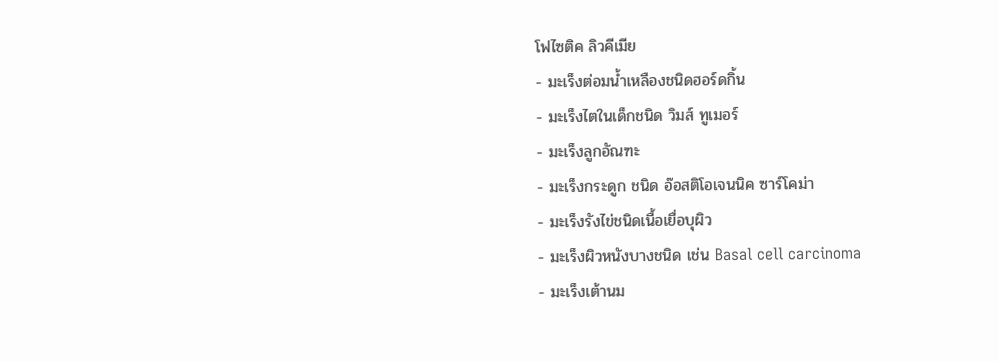โฟไซติค ลิวคีเมีย
- มะเร็งต่อมน้ำเหลืองชนิดฮอร์ดกิ้น
- มะเร็งไตในเด็กชนิด วิมส์ ทูเมอร์
- มะเร็งลูกอัณฑะ
- มะเร็งกระดูก ชนิด อ๊อสติโอเจนนิค ซาร์โคม่า
- มะเร็งรังไข่ชนิดเนื้อเยื่อบุผิว
- มะเร็งผิวหนังบางชนิด เช่น Basal cell carcinoma
- มะเร็งเต้านม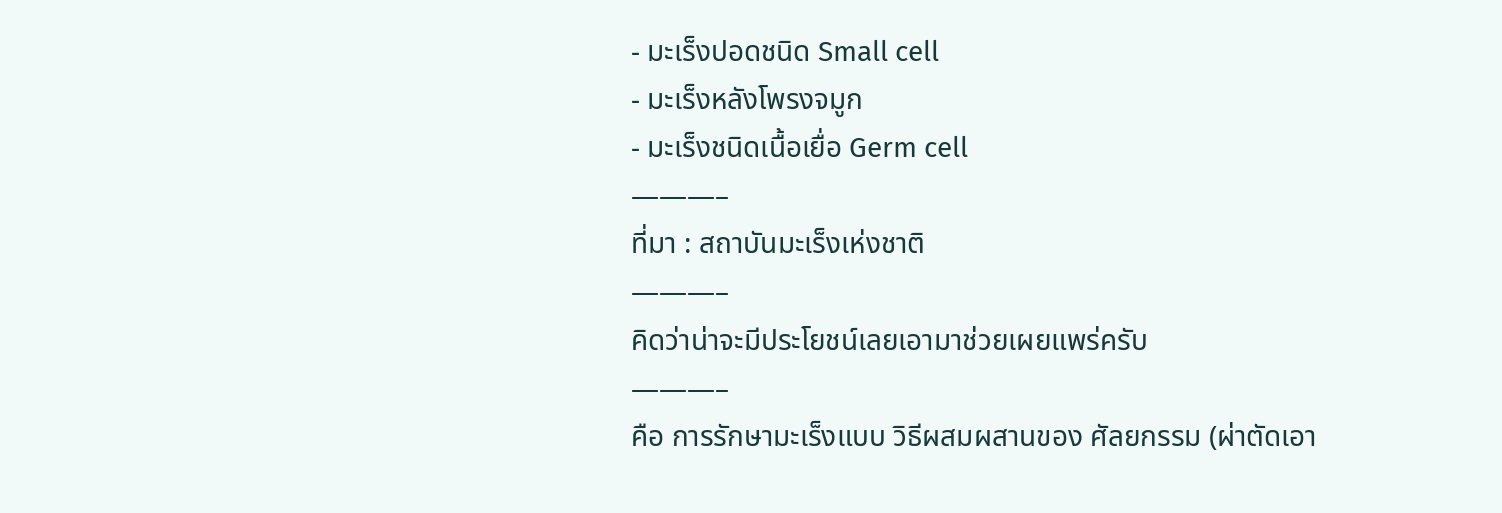- มะเร็งปอดชนิด Small cell
- มะเร็งหลังโพรงจมูก
- มะเร็งชนิดเนื้อเยื่อ Germ cell
———–
ที่มา : สถาบันมะเร็งเห่งชาติ
———–
คิดว่าน่าจะมีประโยชน์เลยเอามาช่วยเผยแพร่ครับ
———–
คือ การรักษามะเร็งแบบ วิธีผสมผสานของ ศัลยกรรม (ผ่าตัดเอา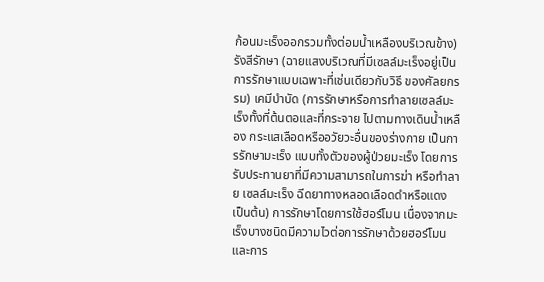ก้อนมะเร็งออกรวมทั้งต่อมน้ำเหลืองบริเวณข้าง) รังสีรักษา (ฉายแสงบริเวณที่มีเซลล์มะเร็งอยู่เป็นการรักษาแบบเฉพาะที่เช่นเดียวกับวิธี ของศัลยกรรม) เคมีบำบัด (การรักษาหรือการทำลายเซลล์มะเร็งทั้งที่ต้นตอและที่กระจาย ไปตามทางเดินน้ำเหลือง กระแสเลือดหรืออวัยวะอื่นของร่างกาย เป็นการรักษามะเร็ง แบบทั้งตัวของผู้ป่วยมะเร็ง โดยการรับประทานยาที่มีความสามารถในการฆ่า หรือทำลาย เซลล์มะเร็ง ฉีดยาทางหลอดเลือดดำหรือแดง เป็นต้น) การรักษาโดยการใช้ฮอร์โมน เนื่องจากมะเร็งบางชนิดมีความไวต่อการรักษาด้วยฮอร์โมน และการ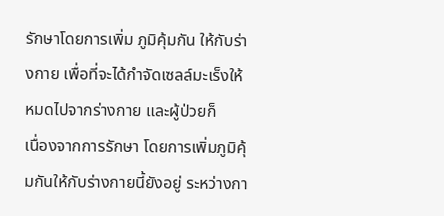รักษาโดยการเพิ่ม ภูมิคุ้มกัน ให้กับร่างกาย เพื่อที่จะได้กำจัดเซลล์มะเร็งให้หมดไปจากร่างกาย และผู้ป่วยก็
เนื่องจากการรักษา โดยการเพิ่มภูมิคุ้มกันให้กับร่างกายนี้ยังอยู่ ระหว่างกา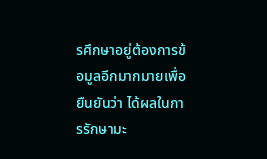รศึกษาอยู่ต้องการข้อมูลอีกมากมายเพื่อยืนยันว่า ได้ผลในการรักษามะ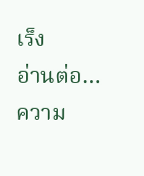เร็ง
อ่านต่อ…
ความ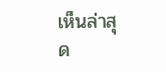เห็นล่าสุด